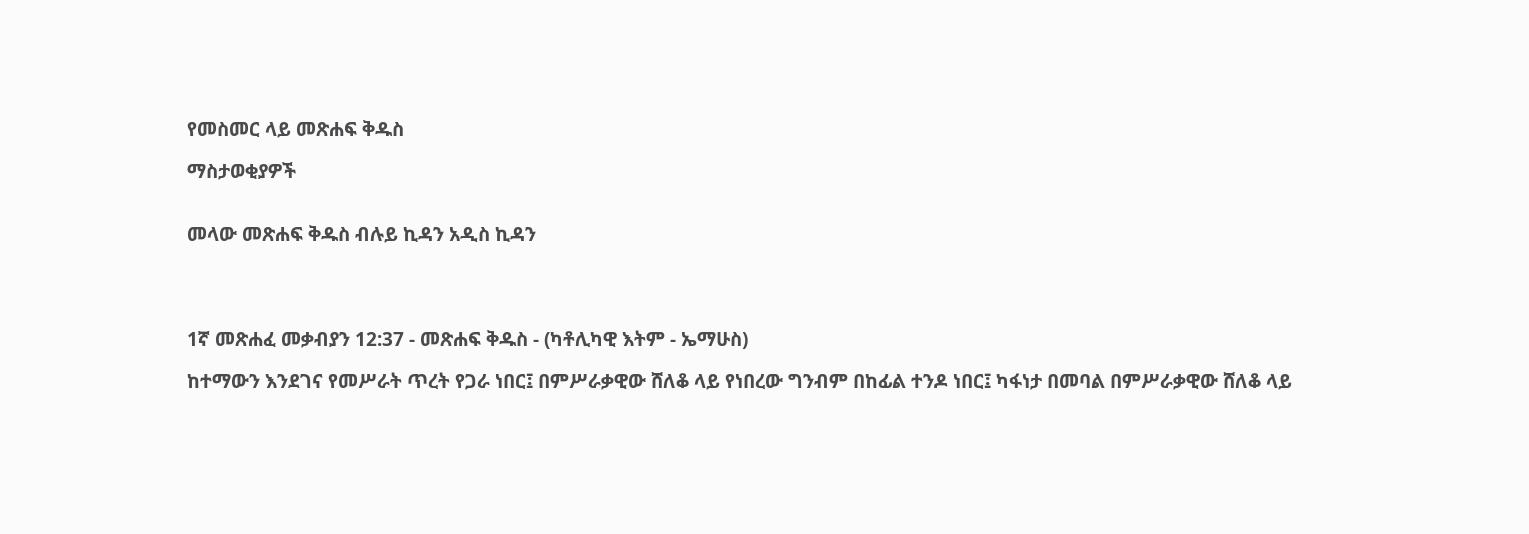የመስመር ላይ መጽሐፍ ቅዱስ

ማስታወቂያዎች


መላው መጽሐፍ ቅዱስ ብሉይ ኪዳን አዲስ ኪዳን




1ኛ መጽሐፈ መቃብያን 12:37 - መጽሐፍ ቅዱስ - (ካቶሊካዊ እትም - ኤማሁስ)

ከተማውን እንደገና የመሥራት ጥረት የጋራ ነበር፤ በምሥራቃዊው ሸለቆ ላይ የነበረው ግንብም በከፊል ተንዶ ነበር፤ ካፋነታ በመባል በምሥራቃዊው ሸለቆ ላይ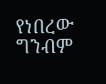የነበረው ግንብም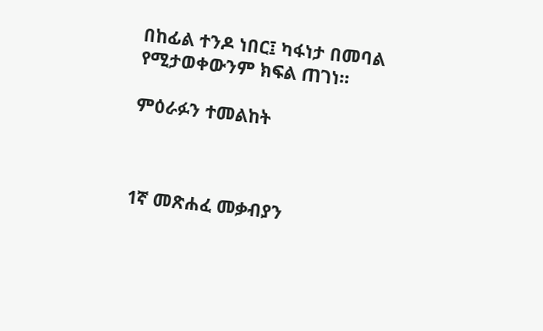በከፊል ተንዶ ነበር፤ ካፋነታ በመባል የሚታወቀውንም ክፍል ጠገነ።

ምዕራፉን ተመልከት



1ኛ መጽሐፈ መቃብያን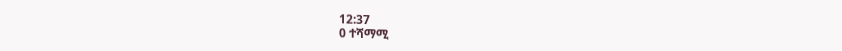12:37
0 ተሻማሚ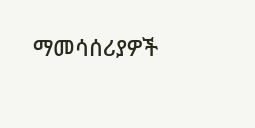ማመሳሰሪያዎች